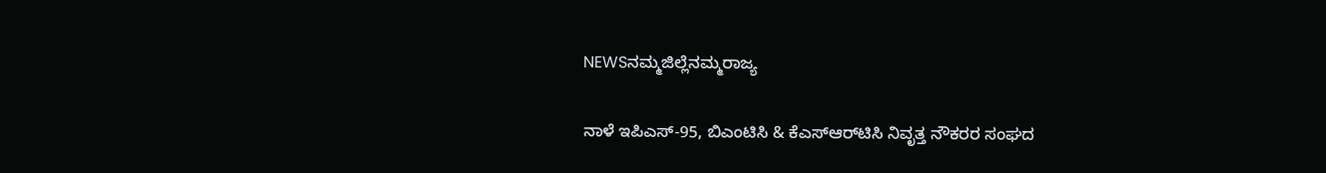NEWSನಮ್ಮಜಿಲ್ಲೆನಮ್ಮರಾಜ್ಯ

ನಾಳೆ ಇಪಿಎಸ್-95, ಬಿಎಂಟಿಸಿ ‍& ಕೆಎಸ್‌ಆರ್‌ಟಿಸಿ ನಿವೃತ್ತ ನೌಕರರ ಸಂಘದ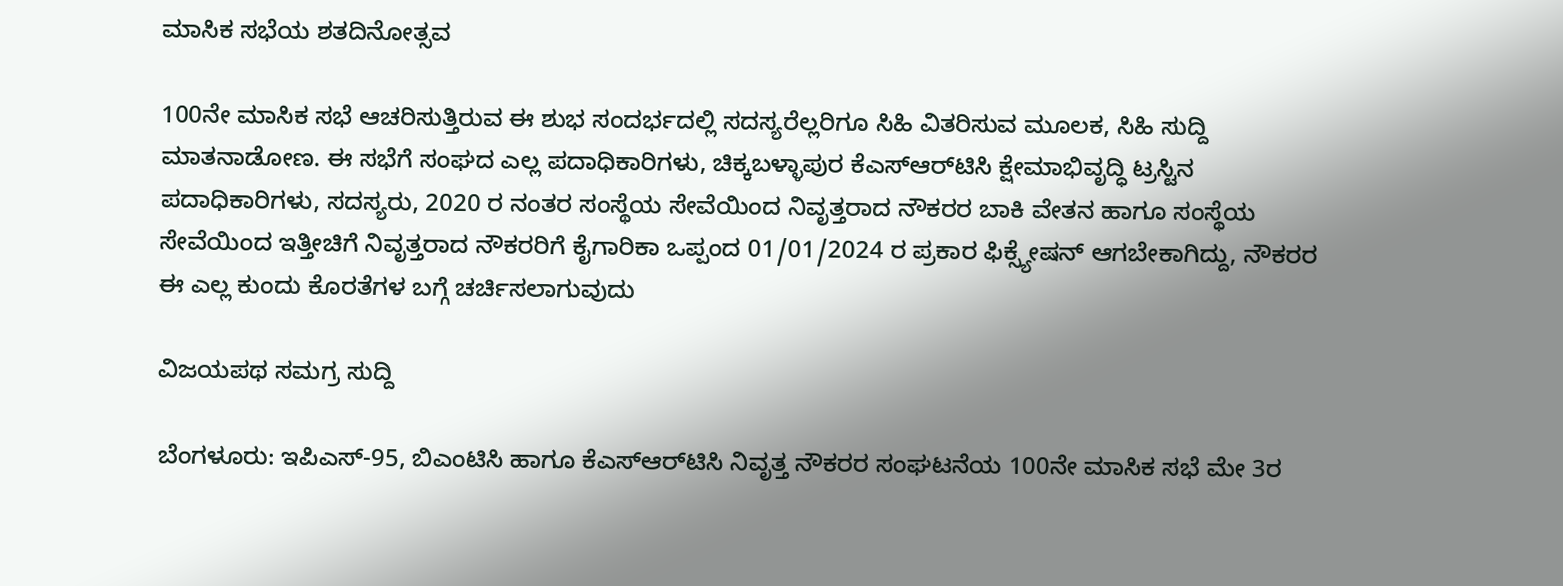ಮಾಸಿಕ ಸಭೆಯ ಶತದಿನೋತ್ಸವ

100ನೇ ಮಾಸಿಕ ಸಭೆ ಆಚರಿಸುತ್ತಿರುವ ಈ ಶುಭ ಸಂದರ್ಭದಲ್ಲಿ ಸದಸ್ಯರೆಲ್ಲರಿಗೂ ಸಿಹಿ ವಿತರಿಸುವ ಮೂಲಕ, ಸಿಹಿ ಸುದ್ದಿ ಮಾತನಾಡೋಣ. ಈ ಸಭೆಗೆ ಸಂಘದ ಎಲ್ಲ ಪದಾಧಿಕಾರಿಗಳು, ಚಿಕ್ಕಬಳ್ಳಾಪುರ ಕೆಎಸ್‌ಆರ್‌ಟಿಸಿ ಕ್ಷೇಮಾಭಿವೃದ್ಧಿ ಟ್ರಸ್ಟಿನ ಪದಾಧಿಕಾರಿಗಳು, ಸದಸ್ಯರು, 2020 ರ ನಂತರ ಸಂಸ್ಥೆಯ ಸೇವೆಯಿಂದ ನಿವೃತ್ತರಾದ ನೌಕರರ ಬಾಕಿ ವೇತನ ಹಾಗೂ ಸಂಸ್ಥೆಯ ಸೇವೆಯಿಂದ ಇತ್ತೀಚಿಗೆ ನಿವೃತ್ತರಾದ ನೌಕರರಿಗೆ ಕೈಗಾರಿಕಾ ಒಪ್ಪಂದ 01/01/2024 ರ ಪ್ರಕಾರ ಫಿಕ್ಸ್ಯೇಷನ್ ಆಗಬೇಕಾಗಿದ್ದು, ನೌಕರರ ಈ ಎಲ್ಲ ಕುಂದು ಕೊರತೆಗಳ ಬಗ್ಗೆ ಚರ್ಚಿಸಲಾಗುವುದು

ವಿಜಯಪಥ ಸಮಗ್ರ ಸುದ್ದಿ

ಬೆಂಗಳೂರು: ಇಪಿಎಸ್-95, ಬಿಎಂಟಿಸಿ ಹಾಗೂ ಕೆಎಸ್ಆರ್‌ಟಿಸಿ ನಿವೃತ್ತ ನೌಕರರ ಸಂಘಟನೆಯ 100ನೇ ಮಾಸಿಕ ಸಭೆ ಮೇ 3ರ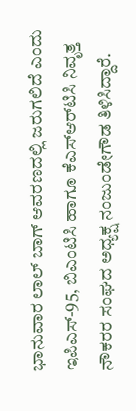ಭಾನುವಾರ ಲಾಲ್ ಬಾಗ್ ಆವರಣದಲ್ಲಿ ಜರುಗಲಿದೆ ಎಂದು ಇಪಿಎಸ್-95, ಬಿಎಂಟಿಸಿ ಹಾಗೂ ಕೆಎಸ್‌ಆರ್‌ಟಿಸಿ ನಿವೃತ್ತ ನೌಕರರ ಸಂಘದ ಅಧ್ಯಕ್ಷ ನಂಜುಂಡೇಗೌಡ ತಿಳಿಸಿದ್ದಾರೆ.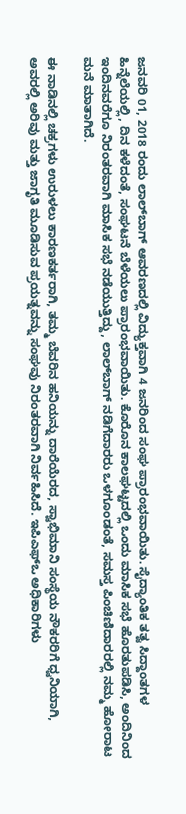ಜನವರಿ 01, 2018 ರಂದು ಲಾಲ್‌ಬಾಗ್ ಆವರಣದಲ್ಲಿ ವಿದ್ಯುಕ್ತವಾಗಿ 4 ಜನರಿಂದ ಸಂಘ ಪ್ರಾರಂಭವಾಯಿತು. ಸೈದ್ಯಾಂತಿಕ ತತ್ವ ಸಿದ್ದಾಂತಗಳ ಹಿನ್ನೆಲೆಯಲ್ಲಿ, ದಿನ ಕಳೆದಂತೆ, ಸಂಘಟನೆ ಬೆಳೆಯಲು ಪ್ರಾರಂಭವಾಯಿತು. ಕೊರೊನ ಕಾಲಘಟ್ಟದಲ್ಲಿ ಒಂದು ಮಾಸಿಕ ಸಭೆ ಹೊರತುಪಡಿಸಿ, ಅಂದಿನಿಂದ ಇಂದಿನವರೆಗೂ ನಿರಂತರವಾಗಿ ಮಾಸಿಕ ಸಭೆ ನಡೆಯುತ್ತಿದ್ದು, ಲಾಲ್‌ಬಾಗ್ ನಡಿಗೆದಾರರು ಒಳಗೂಂಡಂತೆ, ಸಮಸ್ತ ಪಿಂಚಿಣಿದಾರರಲ್ಲಿ ನಮ್ಮ ಹೋರಾಟ ಮನೆ ಮಾತಾಗಿದೆ.

ಈ ನಾಡಿನಲ್ಲಿ ಚಕ್ರಗಳು ಉರುಳಲು ಕಾರಣಕರ್ತರಾಗಿ, ತಮ್ಮ ಬೆವರಿನ ಹನಿಯನ್ನು ದಾರೆಯೆರದ, ಸ್ವಾಭಿಮಾನಿ ಸಂಸ್ಥೆಯ ನೌಕರರಿಗೆ ಧ್ವನಿಯಾಗಿ, ಅವರಲ್ಲಿ ಅರಿವು ಮತ್ತು ಜಾಗೃತಿ ಮೂಡಿಸುವ ಪ್ರಯತ್ನವನ್ನು ಸಂಘವು ನಿರಂತರವಾಗಿ ನಿರ್ವಹಿಸಿದೆ. ಇಪಿಎಫ್ಒ ಅಧಿಕಾರಿಗಳು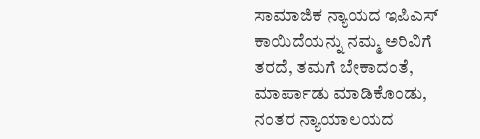ಸಾಮಾಜಿಕ ನ್ಯಾಯದ ಇಪಿಎಸ್ ಕಾಯಿದೆಯನ್ನು ನಮ್ಮ ಅರಿವಿಗೆ ತರದೆ, ತಮಗೆ ಬೇಕಾದಂತೆ, ಮಾರ್ಪಾಡು ಮಾಡಿಕೊಂಡು, ನಂತರ ನ್ಯಾಯಾಲಯದ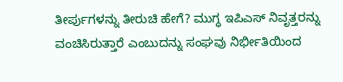ತೀರ್ಪುಗಳನ್ನು ತೀರುಚಿ ಹೇಗೆ? ಮುಗ್ಧ ಇಪಿಎಸ್ ನಿವೃತ್ತರನ್ನು ವಂಚಿಸಿರುತ್ತಾರೆ ಎಂಬುದನ್ನು ಸಂಘವು ನಿರ್ಭೀತಿಯಿಂದ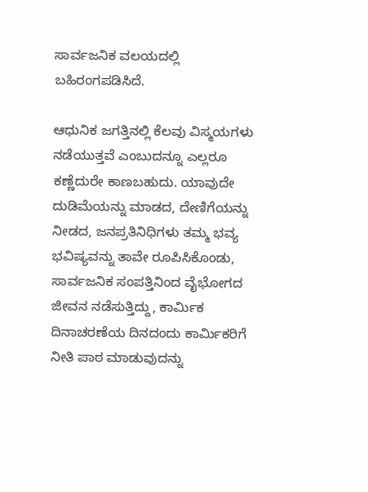ಸಾರ್ವಜನಿಕ ವಲಯದಲ್ಲಿ ಬಹಿರಂಗಪಡಿಸಿದೆ.

ಆಧುನಿಕ ಜಗತ್ತಿನಲ್ಲಿ ಕೆಲವು ವಿಸ್ಮಯಗಳು ನಡೆಯುತ್ತವೆ ಎಂಬುದನ್ನೂ ಎಲ್ಲರೂ ಕಣ್ಣೆದುರೇ ಕಾಣಬಹುದು. ಯಾವುದೇ ದುಡಿಮೆಯನ್ನು ಮಾಡದ, ದೇಣಿಗೆಯನ್ನು ನೀಡದ, ಜನಪ್ರತಿನಿಧಿಗಳು ತಮ್ಮ ಭವ್ಯ ಭವಿಷ್ಯವನ್ನು ತಾವೇ ರೂಪಿಸಿಕೊಂಡು, ಸಾರ್ವಜನಿಕ ಸಂಪತ್ತಿನಿಂದ ವೈಭೋಗದ ಜೀವನ ನಡೆಸುತ್ತಿದ್ದು, ಕಾರ್ಮಿಕ ದಿನಾಚರಣೆಯ ದಿನದಂದು ಕಾರ್ಮಿಕರಿಗೆ ನೀತಿ ಪಾಠ ಮಾಡುವುದನ್ನು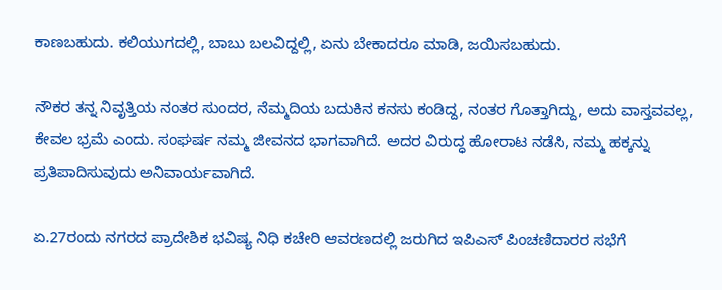ಕಾಣಬಹುದು. ಕಲಿಯುಗದಲ್ಲಿ, ಬಾಬು ಬಲವಿದ್ದಲ್ಲಿ, ಏನು ಬೇಕಾದರೂ ಮಾಡಿ, ಜಯಿಸಬಹುದು.

ನೌಕರ ತನ್ನ ನಿವೃತ್ತಿಯ ನಂತರ ಸುಂದರ, ನೆಮ್ಮದಿಯ ಬದುಕಿನ ಕನಸು ಕಂಡಿದ್ದ, ನಂತರ ಗೊತ್ತಾಗಿದ್ದು, ಅದು ವಾಸ್ತವವಲ್ಲ, ಕೇವಲ ಭ್ರಮೆ ಎಂದು. ಸಂಘರ್ಷ ನಮ್ಮ ಜೀವನದ ಭಾಗವಾಗಿದೆ. ಅದರ ವಿರುದ್ಧ ಹೋರಾಟ ನಡೆಸಿ, ನಮ್ಮ ಹಕ್ಕನ್ನು ಪ್ರತಿಪಾದಿಸುವುದು ಅನಿವಾರ್ಯವಾಗಿದೆ.

ಏ.27ರಂದು ನಗರದ ಪ್ರಾದೇಶಿಕ ಭವಿಷ್ಯ ನಿಧಿ ಕಚೇರಿ ಆವರಣದಲ್ಲಿ ಜರುಗಿದ ಇಪಿಎಸ್ ಪಿಂಚಣಿದಾರರ ಸಭೆಗೆ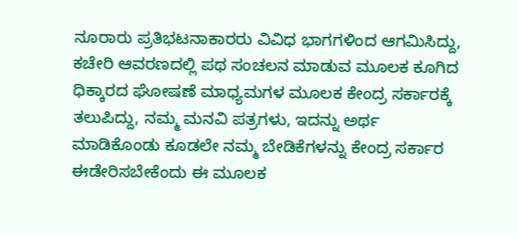ನೂರಾರು ಪ್ರತಿಭಟನಾಕಾರರು ವಿವಿಧ ಭಾಗಗಳಿಂದ ಆಗಮಿಸಿದ್ದು, ಕಚೇರಿ ಆವರಣದಲ್ಲಿ ಪಥ ಸಂಚಲನ ಮಾಡುವ ಮೂಲಕ ಕೂಗಿದ ಧಿಕ್ಕಾರದ ಘೋಷಣೆ ಮಾಧ್ಯಮಗಳ ಮೂಲಕ ಕೇಂದ್ರ ಸರ್ಕಾರಕ್ಕೆ ತಲುಪಿದ್ದು, ನಮ್ಮ ಮನವಿ ಪತ್ರಗಳು, ಇದನ್ನು ಅರ್ಥ ಮಾಡಿಕೊಂಡು ಕೂಡಲೇ ನಮ್ಮ ಬೇಡಿಕೆಗಳನ್ನು ಕೇಂದ್ರ ಸರ್ಕಾರ ಈಡೇರಿಸಬೇಕೆಂದು ಈ ಮೂಲಕ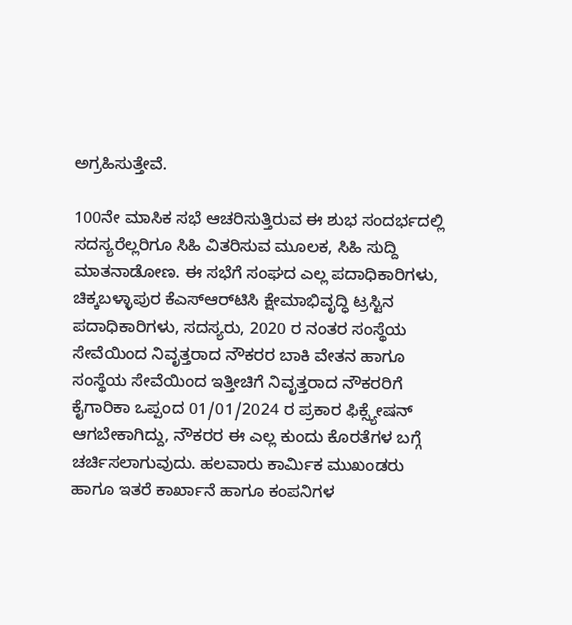ಅಗ್ರಹಿಸುತ್ತೇವೆ.

100ನೇ ಮಾಸಿಕ ಸಭೆ ಆಚರಿಸುತ್ತಿರುವ ಈ ಶುಭ ಸಂದರ್ಭದಲ್ಲಿ ಸದಸ್ಯರೆಲ್ಲರಿಗೂ ಸಿಹಿ ವಿತರಿಸುವ ಮೂಲಕ, ಸಿಹಿ ಸುದ್ದಿ ಮಾತನಾಡೋಣ. ಈ ಸಭೆಗೆ ಸಂಘದ ಎಲ್ಲ ಪದಾಧಿಕಾರಿಗಳು, ಚಿಕ್ಕಬಳ್ಳಾಪುರ ಕೆಎಸ್‌ಆರ್‌ಟಿಸಿ ಕ್ಷೇಮಾಭಿವೃದ್ಧಿ ಟ್ರಸ್ಟಿನ ಪದಾಧಿಕಾರಿಗಳು, ಸದಸ್ಯರು, 2020 ರ ನಂತರ ಸಂಸ್ಥೆಯ ಸೇವೆಯಿಂದ ನಿವೃತ್ತರಾದ ನೌಕರರ ಬಾಕಿ ವೇತನ ಹಾಗೂ ಸಂಸ್ಥೆಯ ಸೇವೆಯಿಂದ ಇತ್ತೀಚಿಗೆ ನಿವೃತ್ತರಾದ ನೌಕರರಿಗೆ ಕೈಗಾರಿಕಾ ಒಪ್ಪಂದ 01/01/2024 ರ ಪ್ರಕಾರ ಫಿಕ್ಸ್ಯೇಷನ್ ಆಗಬೇಕಾಗಿದ್ದು, ನೌಕರರ ಈ ಎಲ್ಲ ಕುಂದು ಕೊರತೆಗಳ ಬಗ್ಗೆ ಚರ್ಚಿಸಲಾಗುವುದು. ಹಲವಾರು ಕಾರ್ಮಿಕ ಮುಖಂಡರು ಹಾಗೂ ಇತರೆ ಕಾರ್ಖಾನೆ ಹಾಗೂ ಕಂಪನಿಗಳ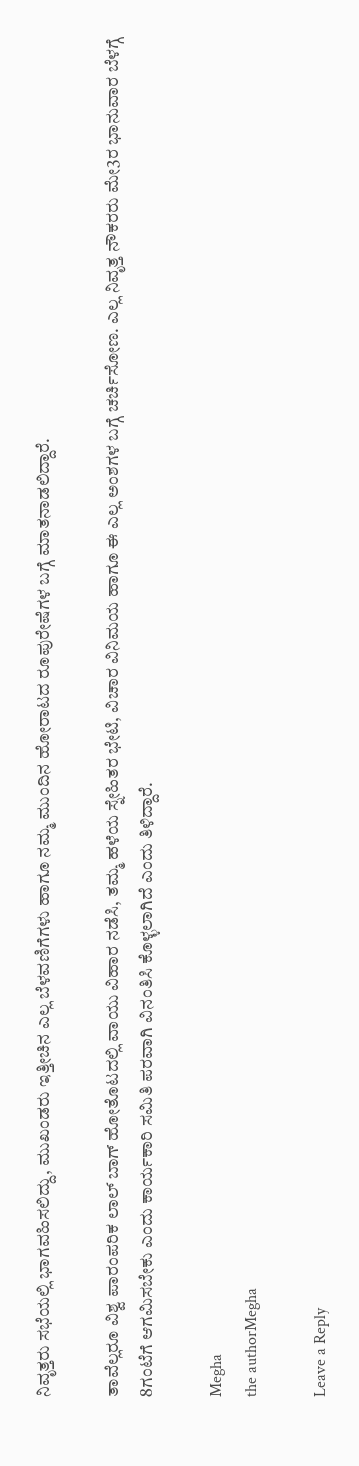ನಿವೃತ್ತರು ಸಭೆಯಲ್ಲಿ ಭಾಗವಹಿಸಲಿದ್ದು, ಮುಖಂಡರು ಇತ್ತೀಚಿನ ಎಲ್ಲ ಬೆಳವಣಿಗೆಗಳು ಹಾಗೂ ನಮ್ಮ ಮುಂದಿನ ಹೋರಾಟದ ರೂಪುರೇಷೆಗಳ ಬಗ್ಗೆ ಮಾತನಾಡಲಿದ್ದಾರೆ.

ತಾವೆಲ್ಲರೂ ವಿಶ್ವ ಪಾರಂಪರಿಕ ಲಾಲ್ ಬಾಗ್ ಹೋತೊಟದಲ್ಲಿ ವಾಯು ವಿಹಾರ ನಡೆಸಿ, ತಮ್ಮ ಹಳೆಯ ಸ್ನೇಹಿತರ ಭೇಟಿ, ವಿಚಾರ ವಿನಿಮಯ ಹಾಗೂ ಈ ಎಲ್ಲ ಅಂಶಗಳ ಬಗ್ಗೆ ಚರ್ಚಿಸೋಣ. ಎಲ್ಲ ನಿವೃತ್ತ ನೌಕರರು ಮೇ3ರ ಭಾನುವಾರ ಬೆಳಗ್ಗೆ 8ಗಂಟೆಗೆ ಆಗಮಿಸಬೇಕು ಎಂದು ಕಾರ್ಯಕಾರಿ ಸಮಿತಿ ಪರವಾಗಿ ವಿನಂತಿಸಿ ಕೊಳ್ಳಲಾಗಿದೆ ಎಂದು ತಿಳಿದ್ದಾರೆ.

Megha
the authorMegha

Leave a Reply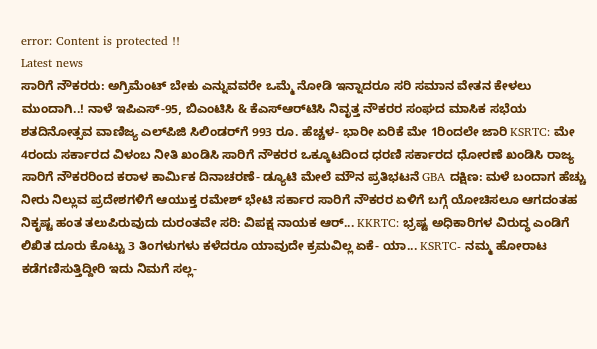error: Content is protected !!
Latest news
ಸಾರಿಗೆ ನೌಕರರು: ಅಗ್ರಿಮೆಂಟ್ ಬೇಕು ಎನ್ನುವವರೇ ಒಮ್ಮೆ ನೋಡಿ ಇನ್ನಾದರೂ ಸರಿ ಸಮಾನ ವೇತನ ಕೇಳಲು ಮುಂದಾಗಿ..! ನಾಳೆ ಇಪಿಎಸ್-95, ಬಿಎಂಟಿಸಿ ‍& ಕೆಎಸ್‌ಆರ್‌ಟಿಸಿ ನಿವೃತ್ತ ನೌಕರರ ಸಂಘದ ಮಾಸಿಕ ಸಭೆಯ ಶತದಿನೋತ್ಸವ ವಾಣಿಜ್ಯ ಎಲ್‌ಪಿಜಿ ಸಿಲಿಂಡರ್‌ಗೆ 993 ರೂ. ಹೆಚ್ಚಳ- ಭಾರೀ ಏರಿಕೆ ಮೇ 1ರಿಂದಲೇ ಜಾರಿ KSRTC: ಮೇ 4ರಂದು ಸರ್ಕಾರದ ವಿಳಂಬ ನೀತಿ ಖಂಡಿಸಿ ಸಾರಿಗೆ ನೌಕರರ ಒಕ್ಕೂಟದಿಂದ ಧರಣಿ ಸರ್ಕಾರದ ಧೋರಣೆ ಖಂಡಿಸಿ ರಾಜ್ಯ ಸಾರಿಗೆ ನೌಕರರಿಂದ ಕರಾಳ ಕಾರ್ಮಿಕ ದಿನಾಚರಣೆ- ಡ್ಯೂಟಿ ಮೇಲೆ ಮೌನ ಪ್ರತಿಭಟನೆ GBA ದಕ್ಷಿಣ: ಮಳೆ ಬಂದಾಗ ಹೆಚ್ಚು ನೀರು ನಿಲ್ಲುವ ಪ್ರದೇಶಗಳಿಗೆ ಆಯುಕ್ತ ರಮೇಶ್ ಭೇಟಿ ಸರ್ಕಾರ ಸಾರಿಗೆ ನೌಕರರ ಏಳಿಗೆ ಬಗ್ಗೆ ಯೋಚಿಸಲೂ ಆಗದಂತಹ ನಿಕೃಷ್ಟ ಹಂತ ತಲುಪಿರುವುದು ದುರಂತವೇ ಸರಿ: ವಿಪಕ್ಷ ನಾಯಕ ಆರ್‌... KKRTC: ಭ್ರಷ್ಟ ಅಧಿಕಾರಿಗಳ ವಿರುದ್ಧ ಎಂಡಿಗೆ ಲಿಖಿತ ದೂರು ಕೊಟ್ಟು 3 ತಿಂಗಳುಗಳು ಕಳೆದರೂ ಯಾವುದೇ ಕ್ರಮವಿಲ್ಲ ಏಕೆ- ಯಾ... KSRTC- ನಮ್ಮ ಹೋರಾಟ ಕಡೆಗಣಿಸುತ್ತಿದ್ದೀರಿ ಇದು ನಿಮಗೆ ಸಲ್ಲ-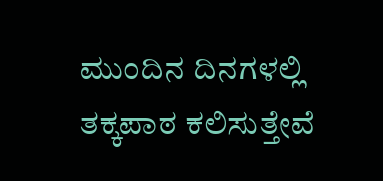ಮುಂದಿನ ದಿನಗಳಲ್ಲಿ ತಕ್ಕಪಾಠ ಕಲಿಸುತ್ತೇವೆ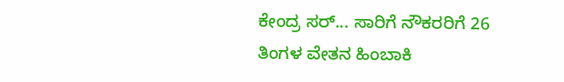ಕೇಂದ್ರ ಸರ್... ಸಾರಿಗೆ ನೌಕರರಿಗೆ 26 ತಿಂಗಳ ವೇತನ ಹಿಂಬಾಕಿ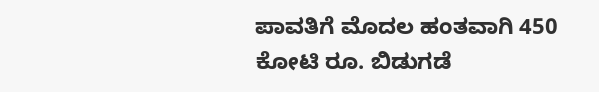ಪಾವತಿಗೆ ಮೊದಲ ಹಂತವಾಗಿ 450 ಕೋಟಿ ರೂ. ಬಿಡುಗಡೆ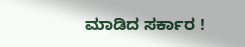ಮಾಡಿದ ಸರ್ಕಾರ !